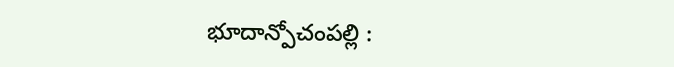భూదాన్పోచంపల్లి :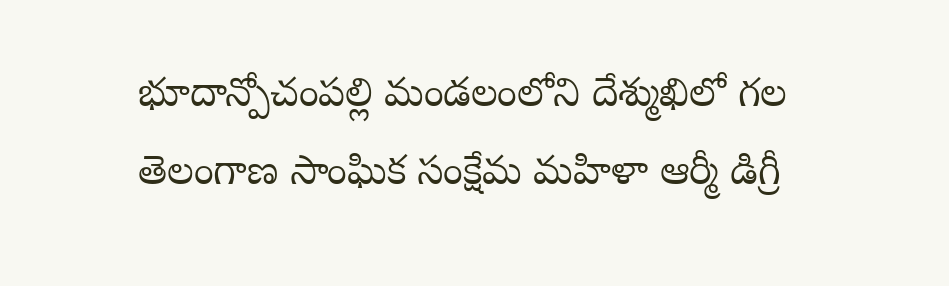భూదాన్పోచంపల్లి మండలంలోని దేశ్ముఖిలో గల తెలంగాణ సాంఘిక సంక్షేమ మహిళా ఆర్మీ డిగ్రీ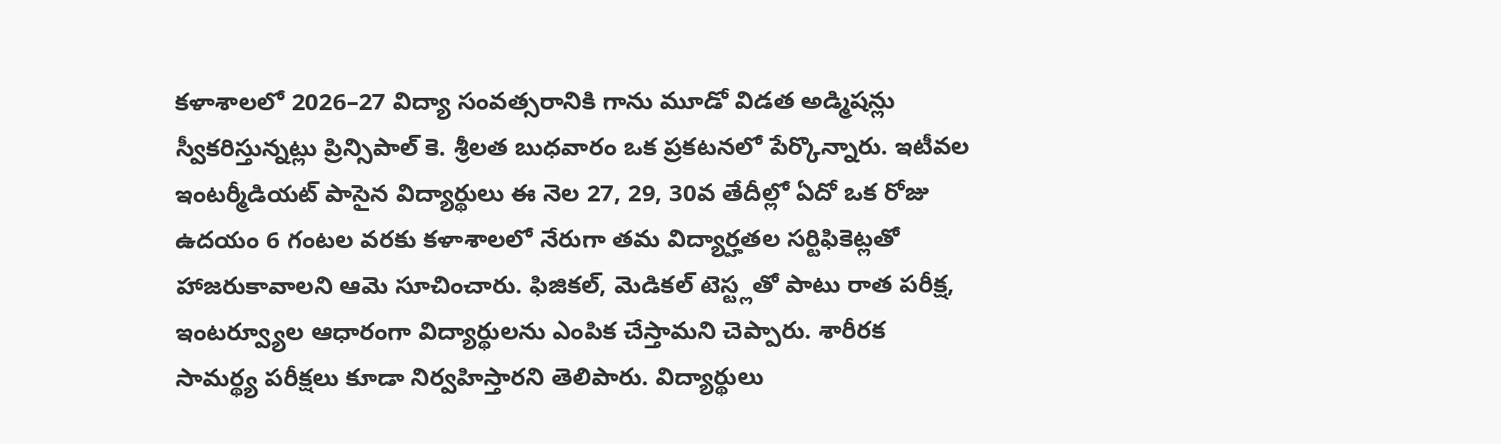కళాశాలలో 2026–27 విద్యా సంవత్సరానికి గాను మూడో విడత అడ్మిషన్లు స్వీకరిస్తున్నట్లు ప్రిన్సిపాల్ కె. శ్రీలత బుధవారం ఒక ప్రకటనలో పేర్కొన్నారు. ఇటీవల ఇంటర్మీడియట్ పాసైన విద్యార్థులు ఈ నెల 27, 29, 30వ తేదీల్లో ఏదో ఒక రోజు ఉదయం 6 గంటల వరకు కళాశాలలో నేరుగా తమ విద్యార్హతల సర్టిఫికెట్లతో హాజరుకావాలని ఆమె సూచించారు. ఫిజికల్, మెడికల్ టెస్ట్లతో పాటు రాత పరీక్ష, ఇంటర్వ్యూల ఆధారంగా విద్యార్థులను ఎంపిక చేస్తామని చెప్పారు. శారీరక సామర్థ్య పరీక్షలు కూడా నిర్వహిస్తారని తెలిపారు. విద్యార్థులు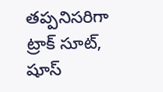తప్పనిసరిగా ట్రాక్ సూట్, షూస్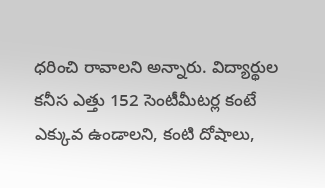ధరించి రావాలని అన్నారు. విద్యార్థుల కనీస ఎత్తు 152 సెంటీమీటర్ల కంటే ఎక్కువ ఉండాలని, కంటి దోషాలు,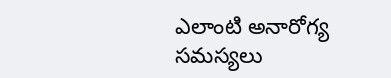ఎలాంటి అనారోగ్య సమస్యలు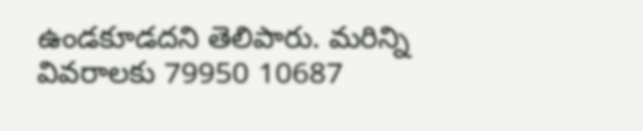ఉండకూడదని తెలిపారు. మరిన్ని వివరాలకు 79950 10687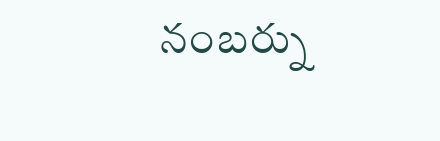నంబర్ను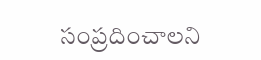సంప్రదించాలని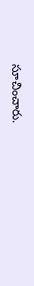సూచించారు.